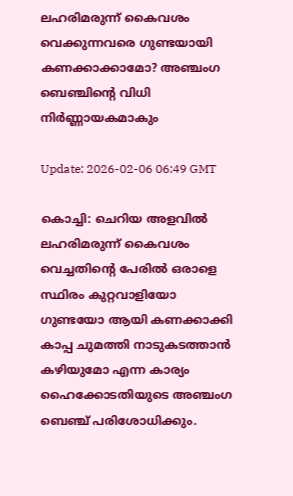ലഹരിമരുന്ന് കൈവശം വെക്കുന്നവരെ ഗുണ്ടയായി കണക്കാക്കാമോ? അഞ്ചംഗ ബെഞ്ചിന്റെ വിധി നിര്‍ണ്ണായകമാകും

Update: 2026-02-06 06:49 GMT

കൊച്ചി: ചെറിയ അളവില്‍ ലഹരിമരുന്ന് കൈവശം വെച്ചതിന്റെ പേരില്‍ ഒരാളെ സ്ഥിരം കുറ്റവാളിയോ ഗുണ്ടയോ ആയി കണക്കാക്കി കാപ്പ ചുമത്തി നാടുകടത്താന്‍ കഴിയുമോ എന്ന കാര്യം ഹൈക്കോടതിയുടെ അഞ്ചംഗ ബെഞ്ച് പരിശോധിക്കും.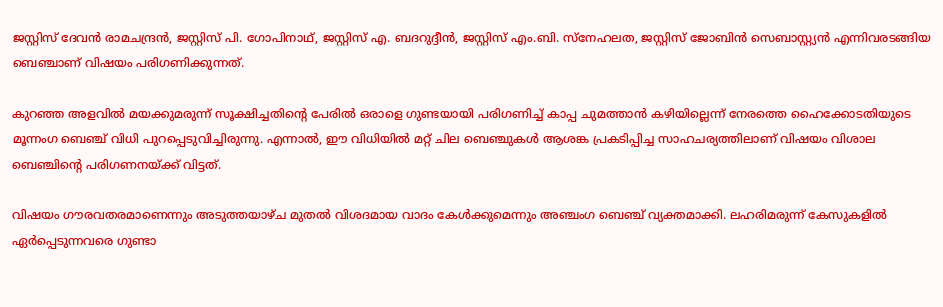ജസ്റ്റിസ് ദേവന്‍ രാമചന്ദ്രന്‍, ജസ്റ്റിസ് പി. ഗോപിനാഥ്, ജസ്റ്റിസ് എ. ബദറുദ്ദീന്‍, ജസ്റ്റിസ് എം.ബി. സ്‌നേഹലത, ജസ്റ്റിസ് ജോബിന്‍ സെബാസ്റ്റ്യന്‍ എന്നിവരടങ്ങിയ ബെഞ്ചാണ് വിഷയം പരിഗണിക്കുന്നത്.

കുറഞ്ഞ അളവില്‍ മയക്കുമരുന്ന് സൂക്ഷിച്ചതിന്റെ പേരില്‍ ഒരാളെ ഗുണ്ടയായി പരിഗണിച്ച് കാപ്പ ചുമത്താന്‍ കഴിയില്ലെന്ന് നേരത്തെ ഹൈക്കോടതിയുടെ മൂന്നംഗ ബെഞ്ച് വിധി പുറപ്പെടുവിച്ചിരുന്നു. എന്നാല്‍, ഈ വിധിയില്‍ മറ്റ് ചില ബെഞ്ചുകള്‍ ആശങ്ക പ്രകടിപ്പിച്ച സാഹചര്യത്തിലാണ് വിഷയം വിശാല ബെഞ്ചിന്റെ പരിഗണനയ്ക്ക് വിട്ടത്.

വിഷയം ഗൗരവതരമാണെന്നും അടുത്തയാഴ്ച മുതല്‍ വിശദമായ വാദം കേള്‍ക്കുമെന്നും അഞ്ചംഗ ബെഞ്ച് വ്യക്തമാക്കി. ലഹരിമരുന്ന് കേസുകളില്‍ ഏര്‍പ്പെടുന്നവരെ ഗുണ്ടാ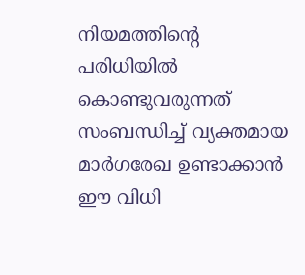നിയമത്തിന്റെ പരിധിയില്‍ കൊണ്ടുവരുന്നത് സംബന്ധിച്ച് വ്യക്തമായ മാര്‍ഗരേഖ ഉണ്ടാക്കാന്‍ ഈ വിധി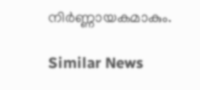നിര്‍ണ്ണായകമാകും.

Similar News